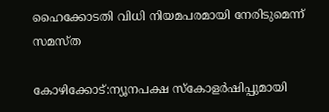ഹൈക്കോടതി വിധി നിയമപരമായി നേരിടുമെന്ന് സമസ്ത

കോഴിക്കോട്:ന്യൂനപക്ഷ സ്കോളർഷിപ്പുമായി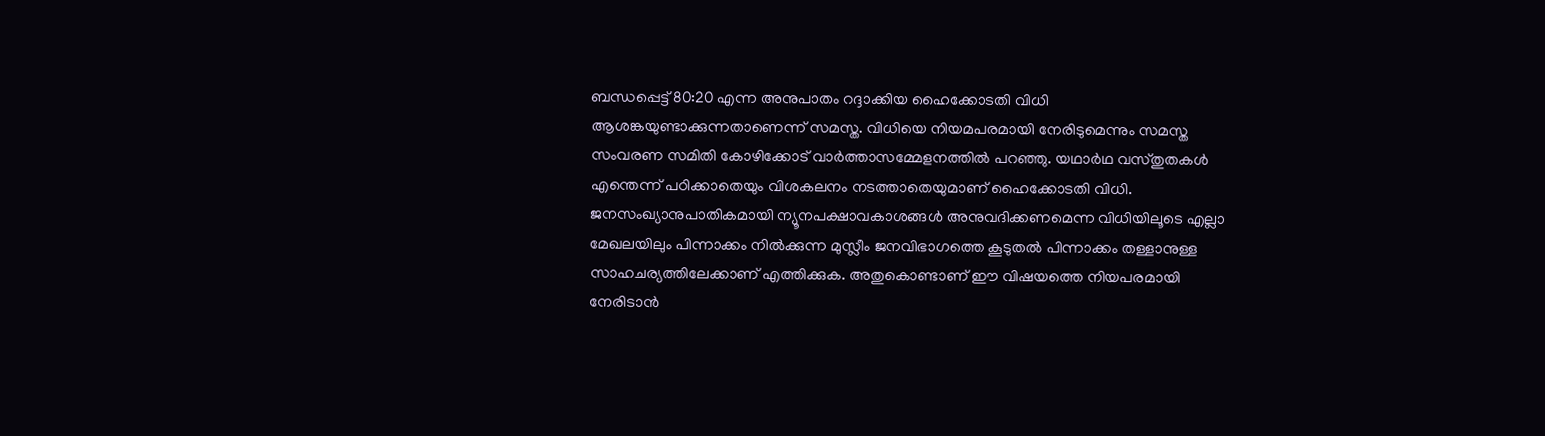ബന്ധപ്പെട്ട് 80:20 എന്ന അനുപാതം റദ്ദാക്കിയ ഹൈക്കോടതി വിധി ആശങ്കയുണ്ടാക്കുന്നതാണെന്ന് സമസ്ത. വിധിയെ നിയമപരമായി നേരിടുമെന്നും സമസ്ത സംവരണ സമിതി കോഴിക്കോട് വാർത്താസമ്മേളനത്തിൽ പറഞ്ഞു. യഥാർഥ വസ്തുതകൾ എന്തെന്ന് പഠിക്കാതെയും വിശകലനം നടത്താതെയുമാണ് ഹൈക്കോടതി വിധി.
ജനസംഖ്യാനുപാതികമായി ന്യൂനപക്ഷാവകാശങ്ങൾ അനുവദിക്കണമെന്ന വിധിയിലൂടെ എല്ലാ മേഖലയിലും പിന്നാക്കം നിൽക്കുന്ന മുസ്ലീം ജനവിഭാഗത്തെ കൂടുതൽ പിന്നാക്കം തള്ളാനുള്ള സാഹചര്യത്തിലേക്കാണ് എത്തിക്കുക. അതുകൊണ്ടാണ് ഈ വിഷയത്തെ നിയപരമായി നേരിടാൻ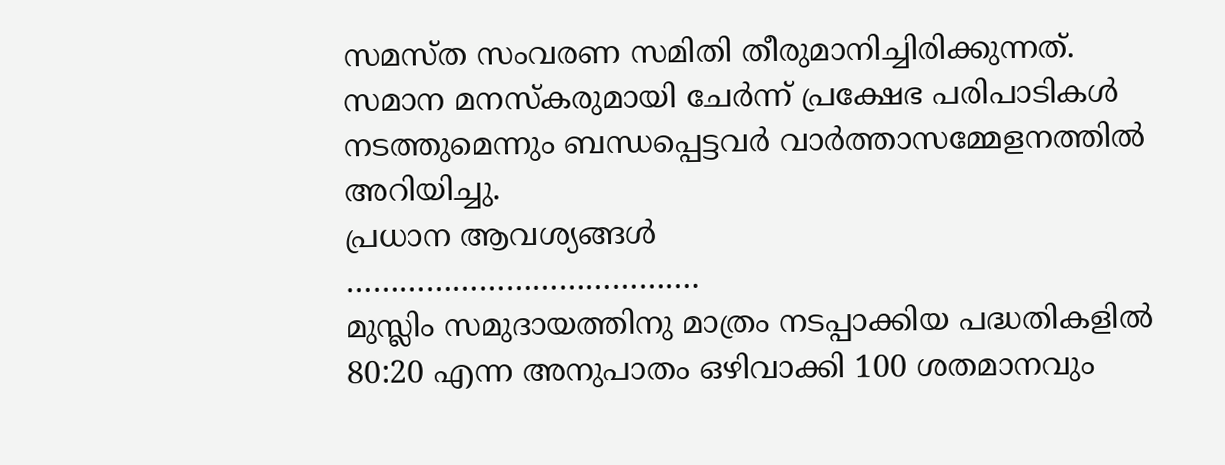സമസ്ത സംവരണ സമിതി തീരുമാനിച്ചിരിക്കുന്നത്. സമാന മനസ്കരുമായി ചേർന്ന് പ്രക്ഷേഭ പരിപാടികൾ നടത്തുമെന്നും ബന്ധപ്പെട്ടവർ വാർത്താസമ്മേളനത്തിൽ അറിയിച്ചു.
പ്രധാന ആവശ്യങ്ങൾ
………………………………….
മുസ്ലിം സമുദായത്തിനു മാത്രം നടപ്പാക്കിയ പദ്ധതികളിൽ 80:20 എന്ന അനുപാതം ഒഴിവാക്കി 100 ശതമാനവും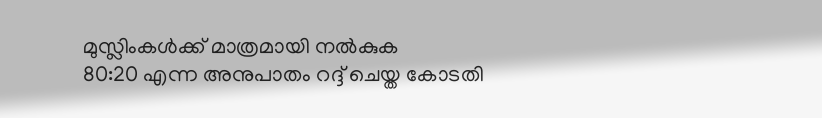മുസ്ലിംകൾക്ക് മാത്രമായി നൽകുക
80:20 എന്ന അനുപാതം റദ്ദ് ചെയ്ത കോടതി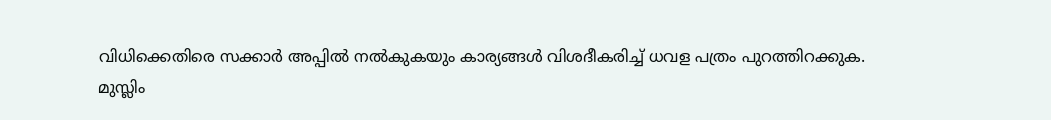വിധിക്കെതിരെ സക്കാർ അപ്പിൽ നൽകുകയും കാര്യങ്ങൾ വിശദീകരിച്ച് ധവള പത്രം പുറത്തിറക്കുക.
മുസ്ലിം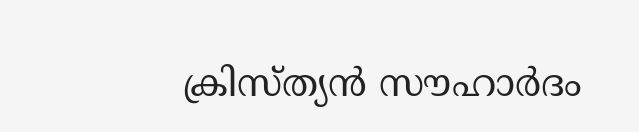ക്രിസ്ത്യൻ സൗഹാർദം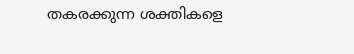തകരക്കുന്ന ശക്തികളെ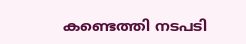കണ്ടെത്തി നടപടി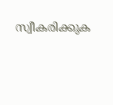സ്വീകരിക്കുക